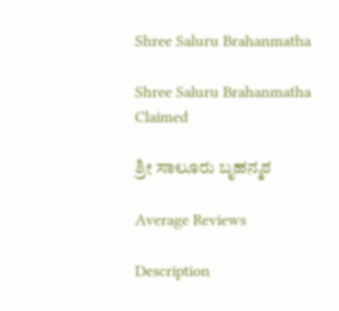Shree Saluru Brahanmatha

Shree Saluru Brahanmatha Claimed

ಶ್ರೀ ಸಾಲೂರು ಬೃಹನ್ಮಠ

Average Reviews

Description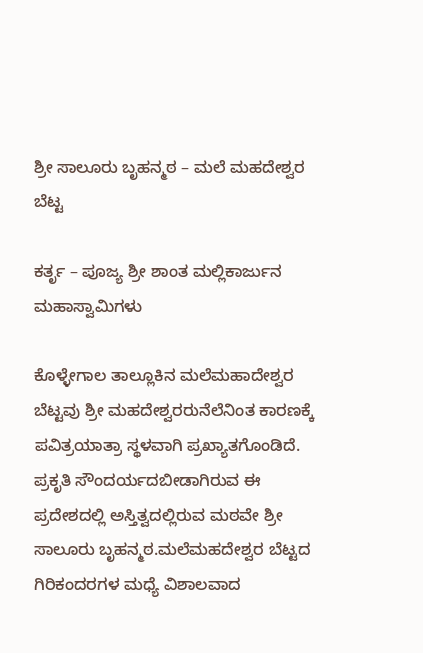ಶ್ರೀ ಸಾಲೂರು ಬೃಹನ್ಮಠ – ಮಲೆ ಮಹದೇಶ್ವರ ಬೆಟ್ಟ

ಕರ್ತೃ – ಪೂಜ್ಯ ಶ್ರೀ ಶಾಂತ ಮಲ್ಲಿಕಾರ್ಜುನ ಮಹಾಸ್ವಾಮಿಗಳು

ಕೊಳ್ಳೇಗಾಲ ತಾಲ್ಲೂಕಿನ ಮಲೆಮಹಾದೇಶ್ವರ ಬೆಟ್ಟವು ಶ್ರೀ ಮಹದೇಶ್ವರರುನೆಲೆನಿಂತ ಕಾರಣಕ್ಕೆ ಪವಿತ್ರಯಾತ್ರಾ ಸ್ಥಳವಾಗಿ ಪ್ರಖ್ಯಾತಗೊಂಡಿದೆ. ಪ್ರಕೃತಿ ಸೌಂದರ್ಯದಬೀಡಾಗಿರುವ ಈ ಪ್ರದೇಶದಲ್ಲಿ ಅಸ್ತಿತ್ವದಲ್ಲಿರುವ ಮಠವೇ ಶ್ರೀ ಸಾಲೂರು ಬೃಹನ್ಮಠ.ಮಲೆಮಹದೇಶ್ವರ ಬೆಟ್ಟದ ಗಿರಿಕಂದರಗಳ ಮಧ್ಯೆ ವಿಶಾಲವಾದ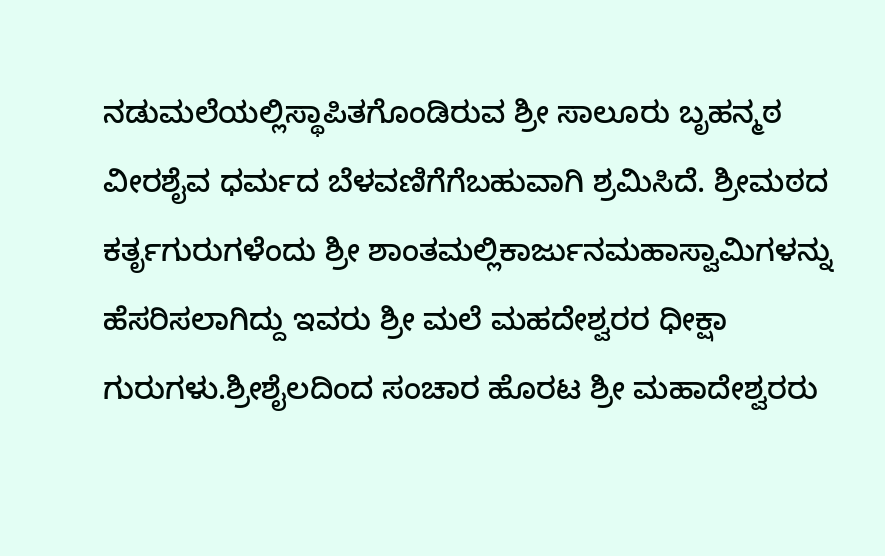ನಡುಮಲೆಯಲ್ಲಿಸ್ಥಾಪಿತಗೊಂಡಿರುವ ಶ್ರೀ ಸಾಲೂರು ಬೃಹನ್ಮಠ ವೀರಶೈವ ಧರ್ಮದ ಬೆಳವಣಿಗೆಗೆಬಹುವಾಗಿ ಶ್ರಮಿಸಿದೆ. ಶ್ರೀಮಠದ ಕರ್ತೃಗುರುಗಳೆಂದು ಶ್ರೀ ಶಾಂತಮಲ್ಲಿಕಾರ್ಜುನಮಹಾಸ್ವಾಮಿಗಳನ್ನು ಹೆಸರಿಸಲಾಗಿದ್ದು ಇವರು ಶ್ರೀ ಮಲೆ ಮಹದೇಶ್ವರರ ಧೀಕ್ಷಾ ಗುರುಗಳು.ಶ್ರೀಶೈಲದಿಂದ ಸಂಚಾರ ಹೊರಟ ಶ್ರೀ ಮಹಾದೇಶ್ವರರು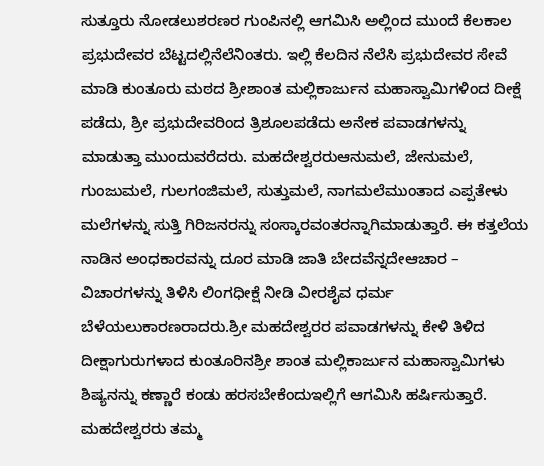ಸುತ್ತೂರು ನೋಡಲುಶರಣರ ಗುಂಪಿನಲ್ಲಿ ಆಗಮಿಸಿ ಅಲ್ಲಿಂದ ಮುಂದೆ ಕೆಲಕಾಲ ಪ್ರಭುದೇವರ ಬೆಟ್ಟದಲ್ಲಿನೆಲೆನಿಂತರು. ಇಲ್ಲಿ ಕೆಲದಿನ ನೆಲೆಸಿ ಪ್ರಭುದೇವರ ಸೇವೆ ಮಾಡಿ ಕುಂತೂರು ಮಠದ ಶ್ರೀಶಾಂತ ಮಲ್ಲಿಕಾರ್ಜುನ ಮಹಾಸ್ವಾಮಿಗಳಿಂದ ದೀಕ್ಷೆ ಪಡೆದು, ಶ್ರೀ ಪ್ರಭುದೇವರಿಂದ ತ್ರಿಶೂಲಪಡೆದು ಅನೇಕ ಪವಾಡಗಳನ್ನು ಮಾಡುತ್ತಾ ಮುಂದುವರೆದರು. ಮಹದೇಶ್ವರರುಆನುಮಲೆ, ಜೇನುಮಲೆ, ಗುಂಜುಮಲೆ, ಗುಲಗಂಜಿಮಲೆ, ಸುತ್ತುಮಲೆ, ನಾಗಮಲೆಮುಂತಾದ ಎಪ್ಪತೇಳು ಮಲೆಗಳನ್ನು ಸುತ್ತಿ ಗಿರಿಜನರನ್ನು ಸಂಸ್ಕಾರವಂತರನ್ನಾಗಿಮಾಡುತ್ತಾರೆ. ಈ ಕತ್ತಲೆಯ ನಾಡಿನ ಅಂಧಕಾರವನ್ನು ದೂರ ಮಾಡಿ ಜಾತಿ ಬೇದವೆನ್ನದೇಆಚಾರ – ವಿಚಾರಗಳನ್ನು ತಿಳಿಸಿ ಲಿಂಗಧೀಕ್ಷೆ ನೀಡಿ ವೀರಶೈವ ಧರ್ಮ ಬೆಳೆಯಲುಕಾರಣರಾದರು.ಶ್ರೀ ಮಹದೇಶ್ವರರ ಪವಾಡಗಳನ್ನು ಕೇಳಿ ತಿಳಿದ ದೀಕ್ಷಾಗುರುಗಳಾದ ಕುಂತೂರಿನಶ್ರೀ ಶಾಂತ ಮಲ್ಲಿಕಾರ್ಜುನ ಮಹಾಸ್ವಾಮಿಗಳು ಶಿಷ್ಯನನ್ನು ಕಣ್ಣಾರೆ ಕಂಡು ಹರಸಬೇಕೆಂದುಇಲ್ಲಿಗೆ ಆಗಮಿಸಿ ಹರ್ಷಿಸುತ್ತಾರೆ. ಮಹದೇಶ್ವರರು ತಮ್ಮ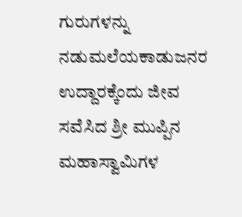ಗುರುಗಳನ್ನು ನಡುಮಲೆಯಕಾಡುಜನರ ಉದ್ದಾರಕ್ಕೆಂದು ಜೀವ ಸವೆಸಿದ ಶ್ರೀ ಮುಪ್ಪಿನ ಮಹಾಸ್ವಾಮಿಗಳ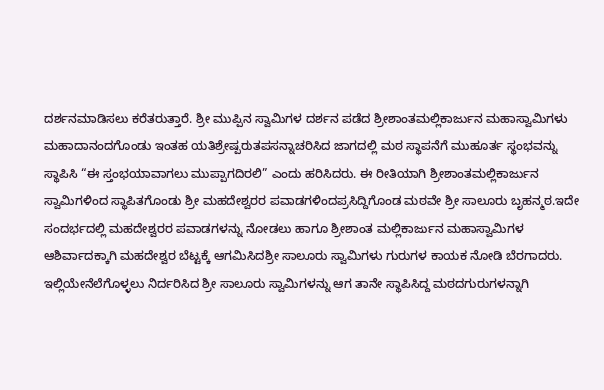ದರ್ಶನಮಾಡಿಸಲು ಕರೆತರುತ್ತಾರೆ. ಶ್ರೀ ಮುಪ್ಪಿನ ಸ್ವಾಮಿಗಳ ದರ್ಶನ ಪಡೆದ ಶ್ರೀಶಾಂತಮಲ್ಲಿಕಾರ್ಜುನ ಮಹಾಸ್ವಾಮಿಗಳು ಮಹಾದಾನಂದಗೊಂಡು ಇಂತಹ ಯತಿಶ್ರೇಷ್ಪರುತಪಸನ್ನಾಚರಿಸಿದ ಜಾಗದಲ್ಲಿ ಮಠ ಸ್ಥಾಪನೆಗೆ ಮುಹೂರ್ತ ಸ್ಥಂಭವನ್ನು ಸ್ಥಾಪಿಸಿ “ಈ ಸ್ತಂಭಯಾವಾಗಲು ಮುಪ್ಪಾಗದಿರಲಿ” ಎಂದು ಹರಿಸಿದರು. ಈ ರೀತಿಯಾಗಿ ಶ್ರೀಶಾಂತಮಲ್ಲಿಕಾರ್ಜುನ ಸ್ವಾಮಿಗಳಿಂದ ಸ್ಥಾಪಿತಗೊಂಡು ಶ್ರೀ ಮಹದೇಶ್ವರರ ಪವಾಡಗಳಿಂದಪ್ರಸಿದ್ದಿಗೊಂಡ ಮಠವೇ ಶ್ರೀ ಸಾಲೂರು ಬೃಹನ್ಮಠ.ಇದೇ ಸಂದರ್ಭದಲ್ಲಿ ಮಹದೇಶ್ವರರ ಪವಾಡಗಳನ್ನು ನೋಡಲು ಹಾಗೂ ಶ್ರೀಶಾಂತ ಮಲ್ಲಿಕಾರ್ಜುನ ಮಹಾಸ್ವಾಮಿಗಳ ಆಶಿರ್ವಾದಕ್ಕಾಗಿ ಮಹದೇಶ್ವರ ಬೆಟ್ಟಕ್ಕೆ ಆಗಮಿಸಿದಶ್ರೀ ಸಾಲೂರು ಸ್ವಾಮಿಗಳು ಗುರುಗಳ ಕಾಯಕ ನೋಡಿ ಬೆರಗಾದರು. ಇಲ್ಲಿಯೇನೆಲೆಗೊಳ್ಳಲು ನಿರ್ದರಿಸಿದ ಶ್ರೀ ಸಾಲೂರು ಸ್ವಾಮಿಗಳನ್ನು ಆಗ ತಾನೇ ಸ್ಥಾಪಿಸಿದ್ದ ಮಠದಗುರುಗಳನ್ನಾಗಿ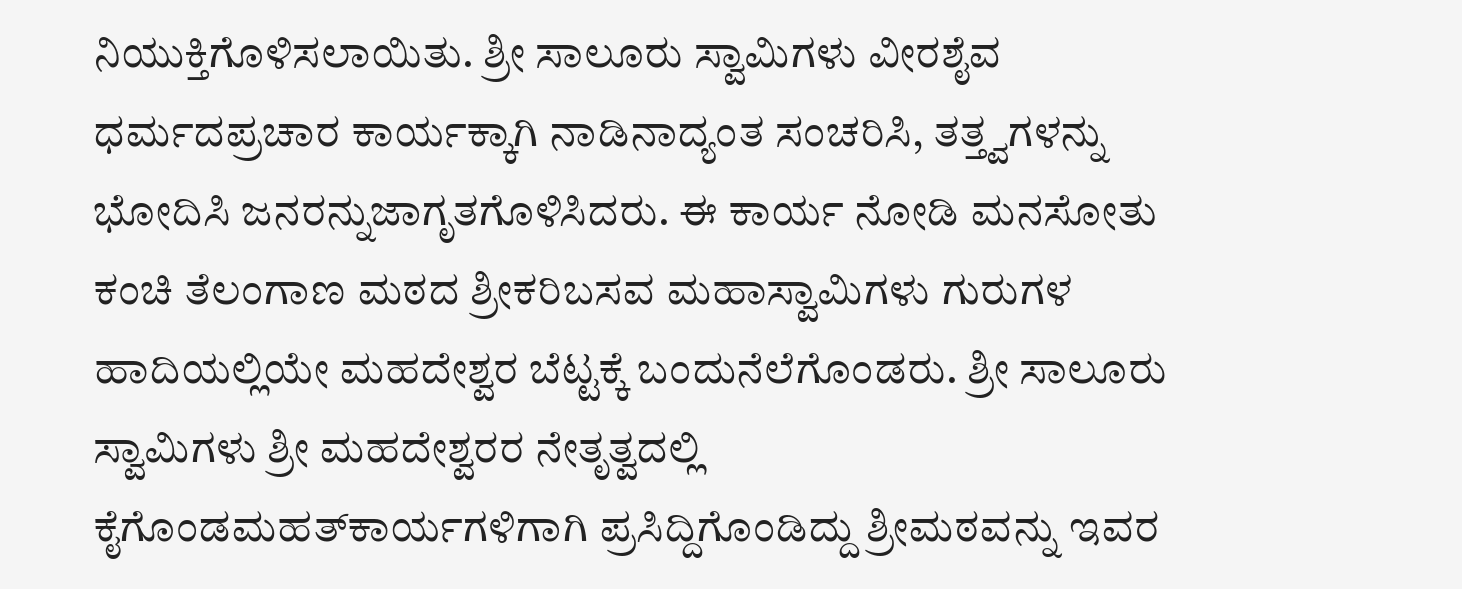ನಿಯುಕ್ತಿಗೊಳಿಸಲಾಯಿತು. ಶ್ರೀ ಸಾಲೂರು ಸ್ವಾಮಿಗಳು ವೀರಶೈವ ಧರ್ಮದಪ್ರಚಾರ ಕಾರ್ಯಕ್ಕಾಗಿ ನಾಡಿನಾದ್ಯಂತ ಸಂಚರಿಸಿ, ತತ್ತ್ವಗಳನ್ನು ಭೋದಿಸಿ ಜನರನ್ನುಜಾಗೃತಗೊಳಿಸಿದರು. ಈ ಕಾರ್ಯ ನೋಡಿ ಮನಸೋತು ಕಂಚಿ ತೆಲಂಗಾಣ ಮಠದ ಶ್ರೀಕರಿಬಸವ ಮಹಾಸ್ವಾಮಿಗಳು ಗುರುಗಳ ಹಾದಿಯಲ್ಲಿಯೇ ಮಹದೇಶ್ವರ ಬೆಟ್ಟಕ್ಕೆ ಬಂದುನೆಲೆಗೊಂಡರು. ಶ್ರೀ ಸಾಲೂರು ಸ್ವಾಮಿಗಳು ಶ್ರೀ ಮಹದೇಶ್ವರರ ನೇತೃತ್ವದಲ್ಲಿ ಕೈಗೊಂಡಮಹತ್‍ಕಾರ್ಯಗಳಿಗಾಗಿ ಪ್ರಸಿದ್ದಿಗೊಂಡಿದ್ದು ಶ್ರೀಮಠವನ್ನು ಇವರ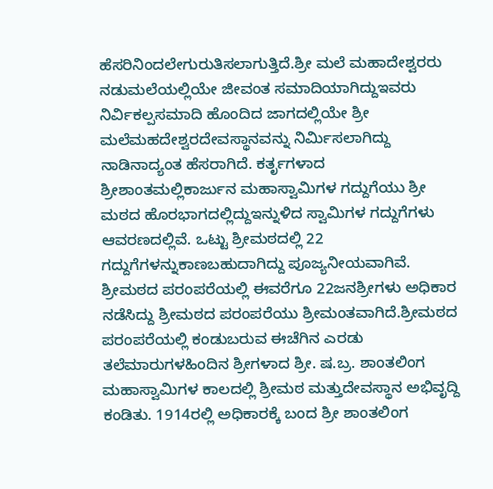ಹೆಸರಿನಿಂದಲೇಗುರುತಿಸಲಾಗುತ್ತಿದೆ.ಶ್ರೀ ಮಲೆ ಮಹಾದೇಶ್ವರರು ನಡುಮಲೆಯಲ್ಲಿಯೇ ಜೀವಂತ ಸಮಾದಿಯಾಗಿದ್ದುಇವರು ನಿರ್ವಿಕಲ್ಪಸಮಾದಿ ಹೊಂದಿದ ಜಾಗದಲ್ಲಿಯೇ ಶ್ರೀ ಮಲೆಮಹದೇಶ್ವರದೇವಸ್ಥಾನವನ್ನು ನಿರ್ಮಿಸಲಾಗಿದ್ದು ನಾಡಿನಾದ್ಯಂತ ಹೆಸರಾಗಿದೆ. ಕರ್ತೃಗಳಾದ ಶ್ರೀಶಾಂತಮಲ್ಲಿಕಾರ್ಜುನ ಮಹಾಸ್ವಾಮಿಗಳ ಗದ್ದುಗೆಯು ಶ್ರೀ ಮಠದ ಹೊರಭಾಗದಲ್ಲಿದ್ದುಇನ್ನುಳಿದ ಸ್ವಾಮಿಗಳ ಗದ್ದುಗೆಗಳು ಆವರಣದಲ್ಲಿವೆ. ಒಟ್ಟು ಶ್ರೀಮಠದಲ್ಲಿ 22 ಗದ್ದುಗೆಗಳನ್ನುಕಾಣಬಹುದಾಗಿದ್ದು ಪೂಜ್ಯನೀಯವಾಗಿವೆ. ಶ್ರೀಮಠದ ಪರಂಪರೆಯಲ್ಲಿ ಈವರೆಗೂ 22ಜನಶ್ರೀಗಳು ಅಧಿಕಾರ ನಡೆಸಿದ್ದು ಶ್ರೀಮಠದ ಪರಂಪರೆಯು ಶ್ರೀಮಂತವಾಗಿದೆ.ಶ್ರೀಮಠದ ಪರಂಪರೆಯಲ್ಲಿ ಕಂಡುಬರುವ ಈಚೆಗಿನ ಎರಡು ತಲೆಮಾರುಗಳಹಿಂದಿನ ಶ್ರೀಗಳಾದ ಶ್ರೀ. ಷ.ಬ್ರ. ಶಾಂತಲಿಂಗ ಮಹಾಸ್ವಾಮಿಗಳ ಕಾಲದಲ್ಲಿ ಶ್ರೀಮಠ ಮತ್ತುದೇವಸ್ಥಾನ ಅಭಿವೃದ್ದಿ ಕಂಡಿತು. 1914ರಲ್ಲಿ ಅಧಿಕಾರಕ್ಕೆ ಬಂದ ಶ್ರೀ ಶಾಂತಲಿಂಗ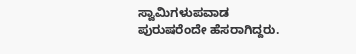ಸ್ವಾಮಿಗಳುಪವಾಡ ಪುರುಷರೆಂದೇ ಹೆಸರಾಗಿದ್ದರು.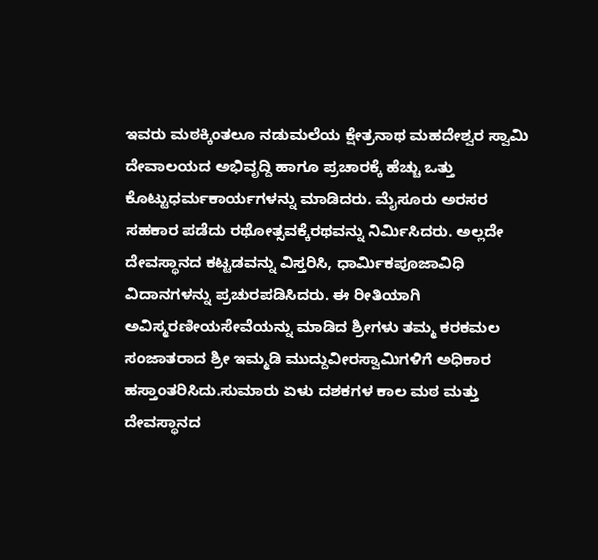ಇವರು ಮಠಕ್ಕಿಂತಲೂ ನಡುಮಲೆಯ ಕ್ಷೇತ್ರನಾಥ ಮಹದೇಶ್ವರ ಸ್ವಾಮಿ ದೇವಾಲಯದ ಅಭಿವೃದ್ದಿ ಹಾಗೂ ಪ್ರಚಾರಕ್ಕೆ ಹೆಚ್ಚು ಒತ್ತು ಕೊಟ್ಟುಧರ್ಮಕಾರ್ಯಗಳನ್ನು ಮಾಡಿದರು. ಮೈಸೂರು ಅರಸರ ಸಹಕಾರ ಪಡೆದು ರಥೋತ್ಸವಕ್ಕೆರಥವನ್ನು ನಿರ್ಮಿಸಿದರು. ಅಲ್ಲದೇ ದೇವಸ್ಥಾನದ ಕಟ್ಟಡವನ್ನು ವಿಸ್ತರಿಸಿ, ಧಾರ್ಮಿಕಪೂಜಾವಿಧಿ ವಿದಾನಗಳನ್ನು ಪ್ರಚುರಪಡಿಸಿದರು. ಈ ರೀತಿಯಾಗಿ ಅವಿಸ್ಮರಣೀಯಸೇವೆಯನ್ನು ಮಾಡಿದ ಶ್ರೀಗಳು ತಮ್ಮ ಕರಕಮಲ ಸಂಜಾತರಾದ ಶ್ರೀ ಇಮ್ಮಡಿ ಮುದ್ದುವೀರಸ್ವಾಮಿಗಳಿಗೆ ಅಧಿಕಾರ ಹಸ್ತಾಂತರಿಸಿದು.ಸುಮಾರು ಏಳು ದಶಕಗಳ ಕಾಲ ಮಠ ಮತ್ತು ದೇವಸ್ಥಾನದ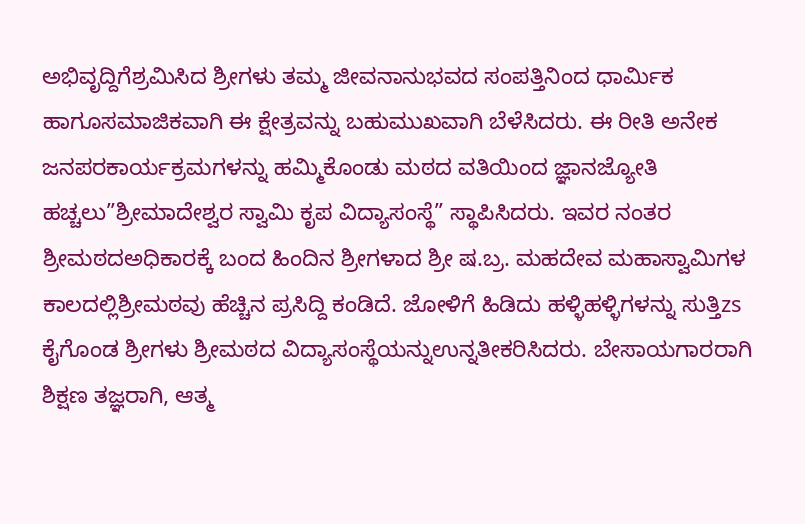ಅಭಿವೃದ್ದಿಗೆಶ್ರಮಿಸಿದ ಶ್ರೀಗಳು ತಮ್ಮ ಜೀವನಾನುಭವದ ಸಂಪತ್ತಿನಿಂದ ಧಾರ್ಮಿಕ ಹಾಗೂಸಮಾಜಿಕವಾಗಿ ಈ ಕ್ಷೇತ್ರವನ್ನು ಬಹುಮುಖವಾಗಿ ಬೆಳೆಸಿದರು. ಈ ರೀತಿ ಅನೇಕ ಜನಪರಕಾರ್ಯಕ್ರಮಗಳನ್ನು ಹಮ್ಮಿಕೊಂಡು ಮಠದ ವತಿಯಿಂದ ಜ್ಞಾನಜ್ಯೋತಿ ಹಚ್ಚಲು”ಶ್ರೀಮಾದೇಶ್ವರ ಸ್ವಾಮಿ ಕೃಪ ವಿದ್ಯಾಸಂಸ್ಥೆ” ಸ್ಥಾಪಿಸಿದರು. ಇವರ ನಂತರ ಶ್ರೀಮಠದಅಧಿಕಾರಕ್ಕೆ ಬಂದ ಹಿಂದಿನ ಶ್ರೀಗಳಾದ ಶ್ರೀ ಷ.ಬ್ರ. ಮಹದೇವ ಮಹಾಸ್ವಾಮಿಗಳ ಕಾಲದಲ್ಲಿಶ್ರೀಮಠವು ಹೆಚ್ಚಿನ ಪ್ರಸಿದ್ದಿ ಕಂಡಿದೆ. ಜೋಳಿಗೆ ಹಿಡಿದು ಹಳ್ಳಿಹಳ್ಳಿಗಳನ್ನು ಸುತ್ತಿzs ಕೈಗೊಂಡ ಶ್ರೀಗಳು ಶ್ರೀಮಠದ ವಿದ್ಯಾಸಂಸ್ಥೆಯನ್ನುಉನ್ನತೀಕರಿಸಿದರು. ಬೇಸಾಯಗಾರರಾಗಿ ಶಿಕ್ಷಣ ತಜ್ಞರಾಗಿ, ಆತ್ಮ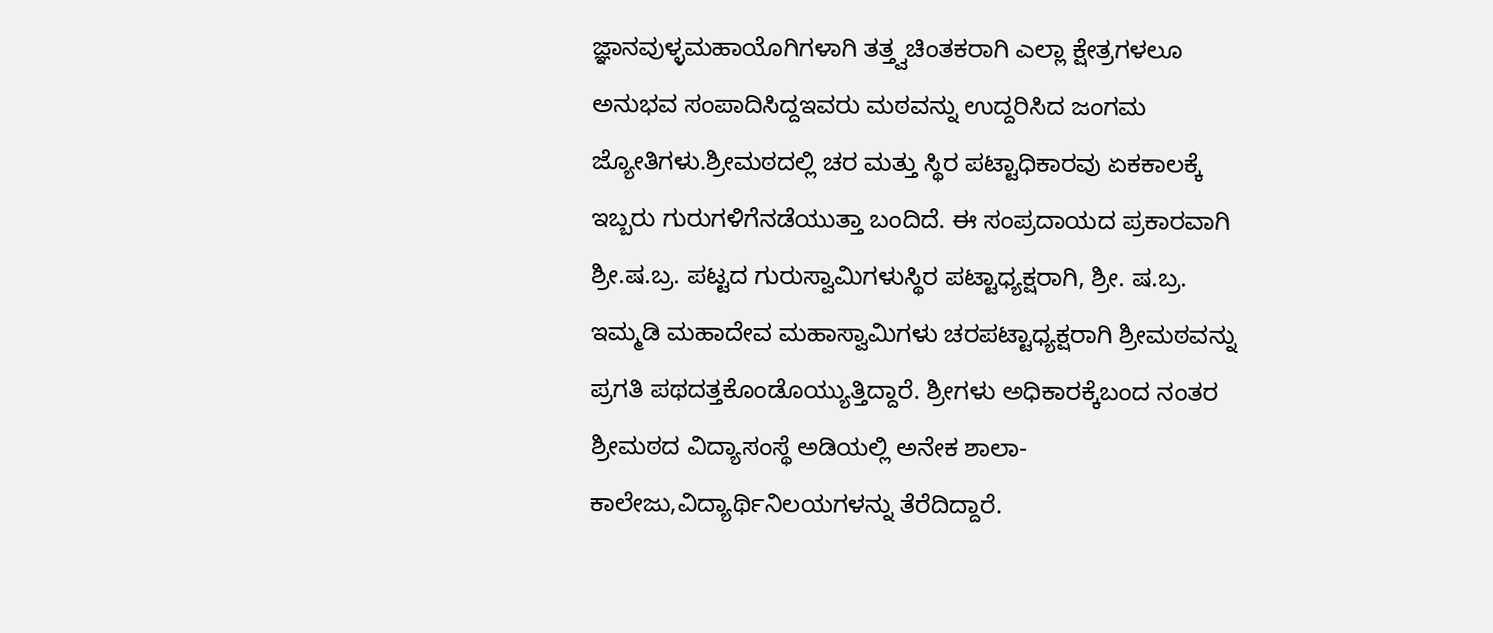ಜ್ಞಾನವುಳ್ಳಮಹಾಯೊಗಿಗಳಾಗಿ ತತ್ತ್ವಚಿಂತಕರಾಗಿ ಎಲ್ಲಾ ಕ್ಷೇತ್ರಗಳಲೂ ಅನುಭವ ಸಂಪಾದಿಸಿದ್ದಇವರು ಮಠವನ್ನು ಉದ್ದರಿಸಿದ ಜಂಗಮ ಜ್ಯೋತಿಗಳು.ಶ್ರೀಮಠದಲ್ಲಿ ಚರ ಮತ್ತು ಸ್ಥಿರ ಪಟ್ಟಾಧಿಕಾರವು ಏಕಕಾಲಕ್ಕೆ ಇಬ್ಬರು ಗುರುಗಳಿಗೆನಡೆಯುತ್ತಾ ಬಂದಿದೆ. ಈ ಸಂಪ್ರದಾಯದ ಪ್ರಕಾರವಾಗಿ ಶ್ರೀ.ಷ.ಬ್ರ. ಪಟ್ಟದ ಗುರುಸ್ವಾಮಿಗಳುಸ್ಥಿರ ಪಟ್ಟಾಧ್ಯಕ್ಷರಾಗಿ, ಶ್ರೀ. ಷ.ಬ್ರ. ಇಮ್ಮಡಿ ಮಹಾದೇವ ಮಹಾಸ್ವಾಮಿಗಳು ಚರಪಟ್ಟಾಧ್ಯಕ್ಷರಾಗಿ ಶ್ರೀಮಠವನ್ನು ಪ್ರಗತಿ ಪಥದತ್ತಕೊಂಡೊಯ್ಯುತ್ತಿದ್ದಾರೆ. ಶ್ರೀಗಳು ಅಧಿಕಾರಕ್ಕೆಬಂದ ನಂತರ ಶ್ರೀಮಠದ ವಿದ್ಯಾಸಂಸ್ಥೆ ಅಡಿಯಲ್ಲಿ ಅನೇಕ ಶಾಲಾ-ಕಾಲೇಜು,ವಿದ್ಯಾರ್ಥಿನಿಲಯಗಳನ್ನು ತೆರೆದಿದ್ದಾರೆ.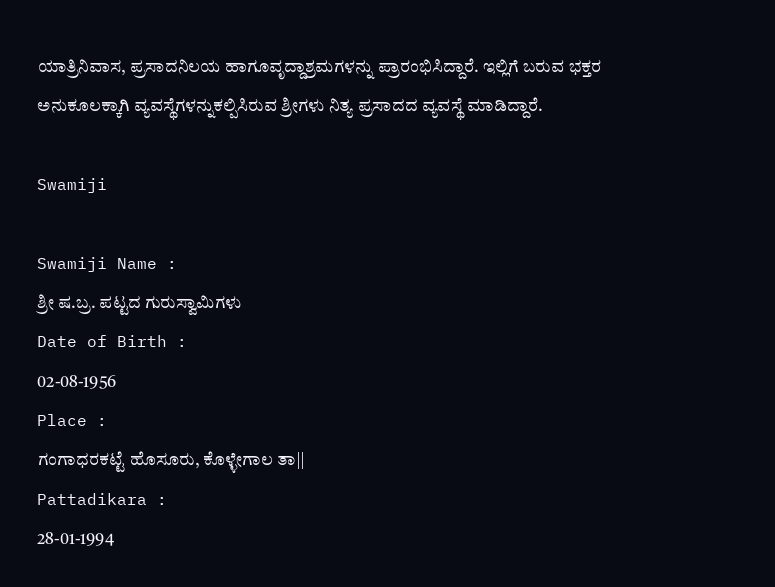ಯಾತ್ರಿನಿವಾಸ, ಪ್ರಸಾದನಿಲಯ ಹಾಗೂವೃದ್ದಾಶ್ರಮಗಳನ್ನು ಪ್ರಾರಂಭಿಸಿದ್ದಾರೆ. ಇಲ್ಲಿಗೆ ಬರುವ ಭಕ್ತರ ಅನುಕೂಲಕ್ಕಾಗಿ ವ್ಯವಸ್ಥೆಗಳನ್ನುಕಲ್ಪಿಸಿರುವ ಶ್ರೀಗಳು ನಿತ್ಯ ಪ್ರಸಾದದ ವ್ಯವಸ್ಥೆ ಮಾಡಿದ್ದಾರೆ.

Swamiji

Swamiji Name :
ಶ್ರೀ ಷ.ಬ್ರ. ಪಟ್ಟದ ಗುರುಸ್ವಾಮಿಗಳು
Date of Birth :
02-08-1956
Place :
ಗಂಗಾಧರಕಟ್ಟೆ ಹೊಸೂರು, ಕೊಳ್ಳೇಗಾಲ ತಾ||
Pattadikara :
28-01-1994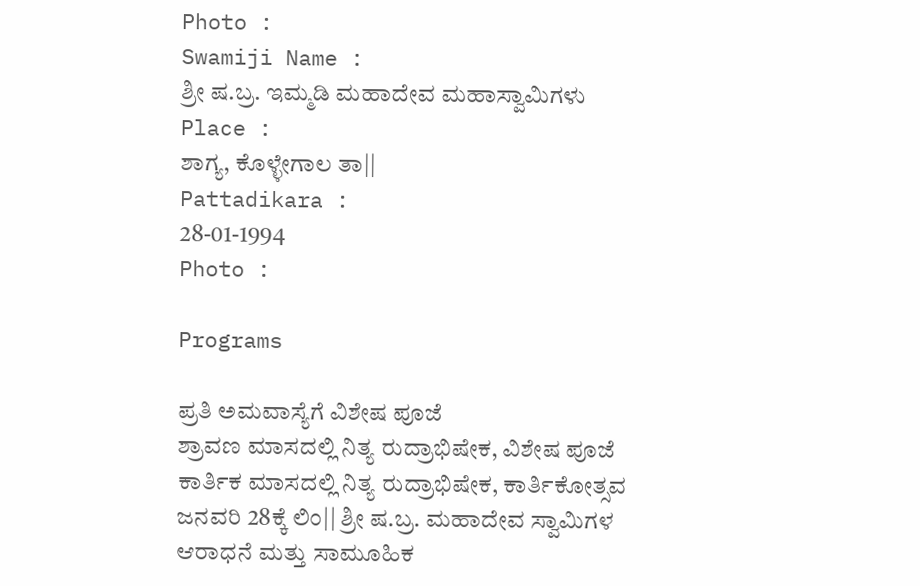Photo :
Swamiji Name :
ಶ್ರೀ ಷ.ಬ್ರ. ಇಮ್ಮಡಿ ಮಹಾದೇವ ಮಹಾಸ್ವಾಮಿಗಳು
Place :
ಶಾಗ್ಯ, ಕೊಳ್ಳೇಗಾಲ ತಾ||
Pattadikara :
28-01-1994
Photo :

Programs

ಪ್ರತಿ ಅಮವಾಸ್ಯೆಗೆ ವಿಶೇಷ ಪೂಜೆ
ಶ್ರಾವಣ ಮಾಸದಲ್ಲಿ ನಿತ್ಯ ರುದ್ರಾಭಿಷೇಕ, ವಿಶೇಷ ಪೂಜೆ
ಕಾರ್ತಿಕ ಮಾಸದಲ್ಲಿ ನಿತ್ಯ ರುದ್ರಾಭಿಷೇಕ, ಕಾರ್ತಿಕೋತ್ಸವ
ಜನವರಿ 28ಕ್ಕೆ ಲಿಂ|| ಶ್ರೀ ಷ.ಬ್ರ. ಮಹಾದೇವ ಸ್ವಾಮಿಗಳ
ಆರಾಧನೆ ಮತ್ತು ಸಾಮೂಹಿಕ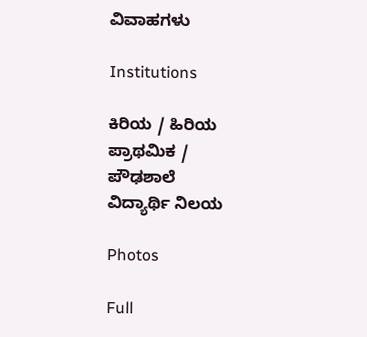ವಿವಾಹಗಳು

Institutions

ಕಿರಿಯ / ಹಿರಿಯ ಪ್ರಾಥಮಿಕ / ಪೌಢಶಾಲೆ
ವಿದ್ಯಾರ್ಥಿ ನಿಲಯ

Photos

Full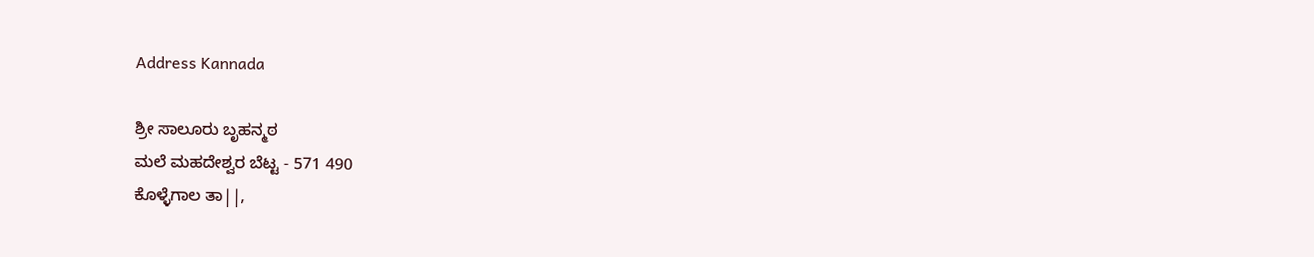Address Kannada

ಶ್ರೀ ಸಾಲೂರು ಬೃಹನ್ಮಠ
ಮಲೆ ಮಹದೇಶ್ವರ ಬೆಟ್ಟ - 571 490
ಕೊಳ್ಳೆಗಾಲ ತಾ||,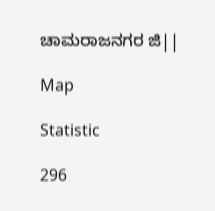ಚಾಮರಾಜನಗರ ಜಿ||

Map

Statistic

296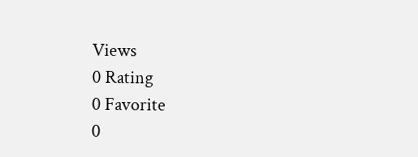Views
0 Rating
0 Favorite
0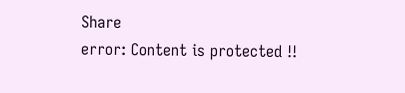Share
error: Content is protected !!